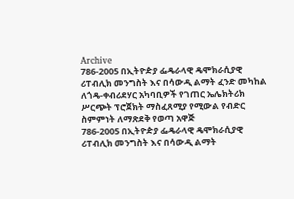Archive
786-2005 በኢትዮዽያ ፌዴራላዊ ዴሞክራሲያዊ ሪፐብሊክ መንግስት እና በሳውዲ ልማት ፈንድ መካከል ለጎዴ-ቀብሪደሃር አካባቢዎች የገጠር ኤሌክትሪክ ሥርጭት ፕሮጀክት ማስፈጸሚያ የሚውል የብድር ስምምነት ለማጽደቅ የወጣ አዋጅ
786-2005 በኢትዮዽያ ፌዴራላዊ ዴሞክራሲያዊ ሪፐብሊክ መንግስት እና በሳውዲ ልማት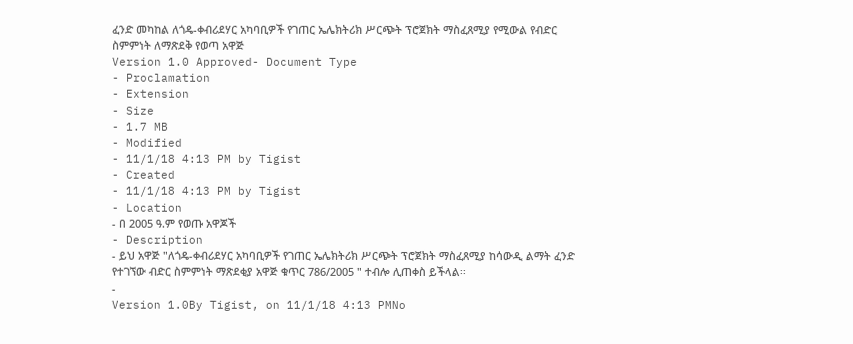ፈንድ መካከል ለጎዴ-ቀብሪደሃር አካባቢዎች የገጠር ኤሌክትሪክ ሥርጭት ፕሮጀክት ማስፈጸሚያ የሚውል የብድር ስምምነት ለማጽደቅ የወጣ አዋጅ
Version 1.0 Approved- Document Type
- Proclamation
- Extension
- Size
- 1.7 MB
- Modified
- 11/1/18 4:13 PM by Tigist
- Created
- 11/1/18 4:13 PM by Tigist
- Location
- በ 2005 ዓ.ም የወጡ አዋጆች
- Description
- ይህ አዋጅ "ለጎዴ-ቀብሪደሃር አካባቢዎች የገጠር ኤሌክትሪክ ሥርጭት ፕሮጀክት ማስፈጸሚያ ከሳውዲ ልማት ፈንድ የተገኘው ብድር ስምምነት ማጽደቂያ አዋጅ ቁጥር 786/2005 " ተብሎ ሊጠቀስ ይችላል፡፡
-
Version 1.0By Tigist, on 11/1/18 4:13 PMNo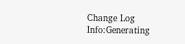Change Log
Info:Generating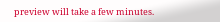preview will take a few minutes.